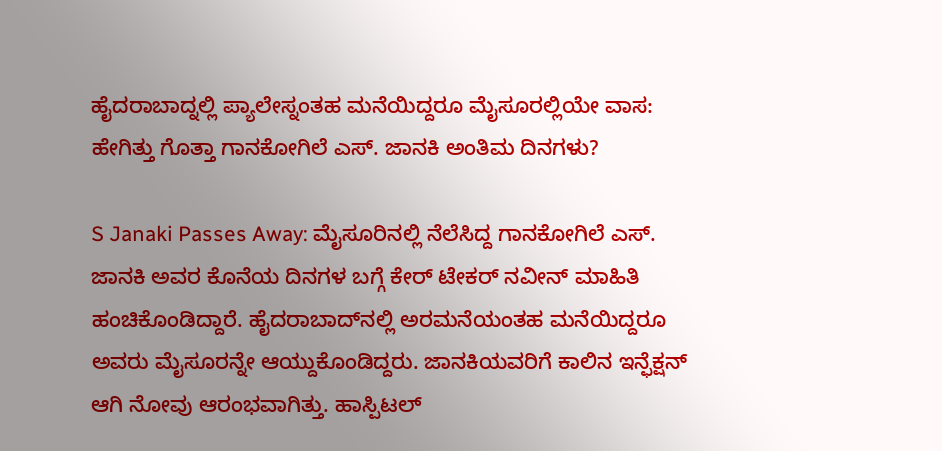ಹೈದರಾಬಾದ್ನಲ್ಲಿ ಪ್ಯಾಲೇಸ್ನಂತಹ ಮನೆಯಿದ್ದರೂ ಮೈಸೂರಲ್ಲಿಯೇ ವಾಸ: ಹೇಗಿತ್ತು ಗೊತ್ತಾ ಗಾನಕೋಗಿಲೆ ಎಸ್. ಜಾನಕಿ ಅಂತಿಮ ದಿನಗಳು?

S Janaki Passes Away: ಮೈಸೂರಿನಲ್ಲಿ ನೆಲೆಸಿದ್ದ ಗಾನಕೋಗಿಲೆ ಎಸ್. ಜಾನಕಿ ಅವರ ಕೊನೆಯ ದಿನಗಳ ಬಗ್ಗೆ ಕೇರ್ ಟೇಕರ್ ನವೀನ್ ಮಾಹಿತಿ ಹಂಚಿಕೊಂಡಿದ್ದಾರೆ. ಹೈದರಾಬಾದ್‌ನಲ್ಲಿ ಅರಮನೆಯಂತಹ ಮನೆಯಿದ್ದರೂ ಅವರು ಮೈಸೂರನ್ನೇ ಆಯ್ದುಕೊಂಡಿದ್ದರು. ಜಾನಕಿಯವರಿಗೆ ಕಾಲಿನ ಇನ್ಫೆಕ್ಷನ್ ಆಗಿ ನೋವು ಆರಂಭವಾಗಿತ್ತು. ಹಾಸ್ಪಿಟಲ್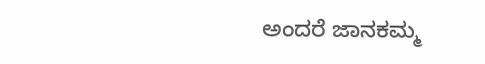ಅಂದರೆ ಜಾನಕಮ್ಮ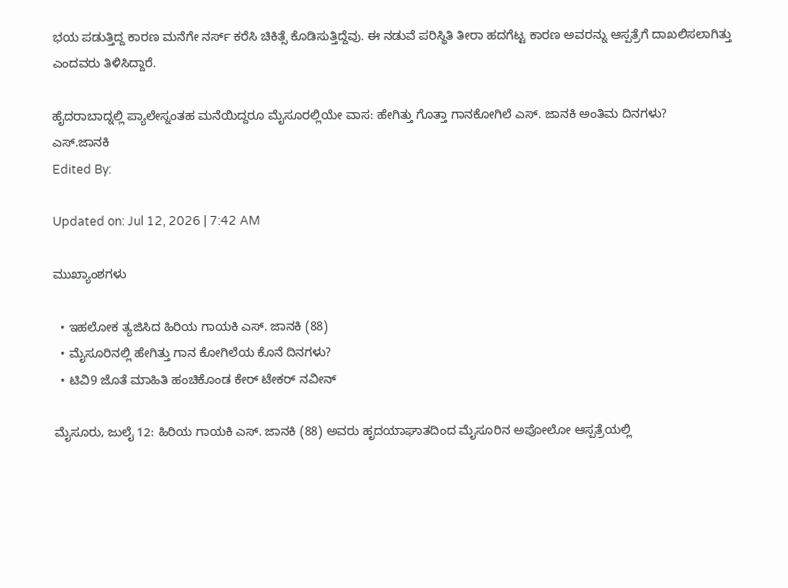ಭಯ ಪಡುತ್ತಿದ್ದ ಕಾರಣ ಮನೆಗೇ ನರ್ಸ್ ಕರೆಸಿ ಚಿಕಿತ್ಸೆ ಕೊಡಿಸುತ್ತಿದ್ದೆವು. ಈ ನಡುವೆ ಪರಿಸ್ಥಿತಿ ತೀರಾ ಹದಗೆಟ್ಟ ಕಾರಣ ಅವರನ್ನು ಆಸ್ಪತ್ರೆಗೆ ದಾಖಲಿಸಲಾಗಿತ್ತು ಎಂದವರು ತಿಳಿಸಿದ್ದಾರೆ.

ಹೈದರಾಬಾದ್ನಲ್ಲಿ ಪ್ಯಾಲೇಸ್ನಂತಹ ಮನೆಯಿದ್ದರೂ ಮೈಸೂರಲ್ಲಿಯೇ ವಾಸ: ಹೇಗಿತ್ತು ಗೊತ್ತಾ ಗಾನಕೋಗಿಲೆ ಎಸ್. ಜಾನಕಿ ಅಂತಿಮ ದಿನಗಳು?
ಎಸ್.ಜಾನಕಿ
Edited By:

Updated on: Jul 12, 2026 | 7:42 AM

ಮುಖ್ಯಾಂಶಗಳು

  • ಇಹಲೋಕ ತ್ಯಜಿಸಿದ ಹಿರಿಯ ಗಾಯಕಿ ಎಸ್. ಜಾನಕಿ (88)
  • ಮೈಸೂರಿನಲ್ಲಿ ಹೇಗಿತ್ತು ಗಾನ ಕೋಗಿಲೆಯ ಕೊನೆ ದಿನಗಳು?
  • ಟಿವಿ9 ಜೊತೆ ಮಾಹಿತಿ ಹಂಚಿಕೊಂಡ ಕೇರ್ ಟೇಕರ್ ನವೀನ್

ಮೈಸೂರು, ಜುಲೈ 12: ಹಿರಿಯ ಗಾಯಕಿ ಎಸ್. ಜಾನಕಿ (88) ಅವರು ಹೃದಯಾಘಾತದಿಂದ ಮೈಸೂರಿನ ಅಪೋಲೋ ಆಸ್ಪತ್ರೆಯಲ್ಲಿ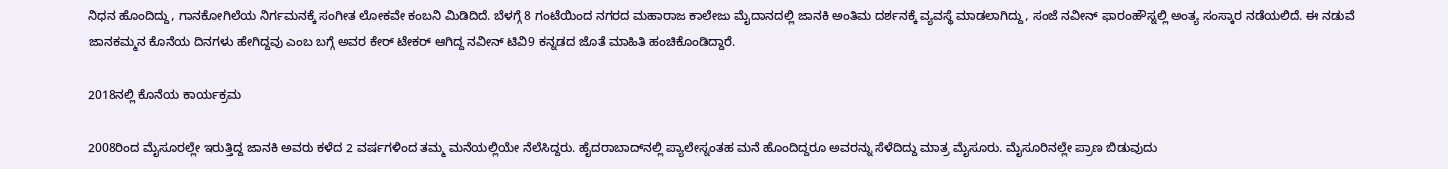ನಿಧನ ಹೊಂದಿದ್ದು, ಗಾನಕೋಗಿಲೆಯ ನಿರ್ಗಮನಕ್ಕೆ ಸಂಗೀತ ಲೋಕವೇ ಕಂಬನಿ ಮಿಡಿದಿದೆ. ಬೆಳಗ್ಗೆ 8 ಗಂಟೆಯಿಂದ ನಗರದ ಮಹಾರಾಜ ಕಾಲೇಜು ಮೈದಾನದಲ್ಲಿ ಜಾನಕಿ ಅಂತಿಮ ದರ್ಶನಕ್ಕೆ ವ್ಯವಸ್ಥೆ ಮಾಡಲಾಗಿದ್ದು, ಸಂಜೆ ನವೀನ್ ಫಾರಂಹೌಸ್ನಲ್ಲಿ ಅಂತ್ಯ ಸಂಸ್ಕಾರ ನಡೆಯಲಿದೆ. ಈ ನಡುವೆ ಜಾನಕಮ್ಮನ ಕೊನೆಯ ದಿನಗಳು ಹೇಗಿದ್ದವು ಎಂಬ ಬಗ್ಗೆ ಅವರ ಕೇರ್ ಟೇಕರ್ ಆಗಿದ್ದ ನವೀನ್ ಟಿವಿ9 ಕನ್ನಡದ ಜೊತೆ ಮಾಹಿತಿ ಹಂಚಿಕೊಂಡಿದ್ದಾರೆ.

2018ನಲ್ಲಿ ಕೊನೆಯ ಕಾರ್ಯಕ್ರಮ

2008ರಿಂದ ಮೈಸೂರಲ್ಲೇ ಇರುತ್ತಿದ್ದ ಜಾನಕಿ ಅವರು ಕಳೆದ 2 ವರ್ಷಗಳಿಂದ ತಮ್ಮ ಮನೆಯಲ್ಲಿಯೇ ನೆಲೆಸಿದ್ದರು. ಹೈದರಾಬಾದ್‌ನಲ್ಲಿ ಪ್ಯಾಲೇಸ್ನಂತಹ ಮನೆ ಹೊಂದಿದ್ದರೂ ಅವರನ್ನು ಸೆಳೆದಿದ್ದು ಮಾತ್ರ ಮೈಸೂರು. ಮೈಸೂರಿನಲ್ಲೇ ಪ್ರಾಣ ಬಿಡುವುದು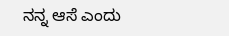ನನ್ನ ಆಸೆ ಎಂದು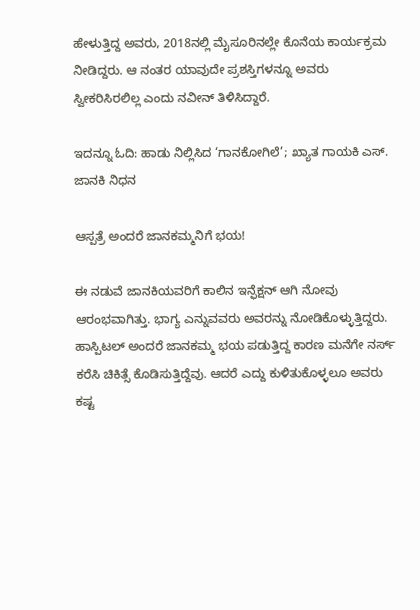ಹೇಳುತ್ತಿದ್ದ ಅವರು, 2018ನಲ್ಲಿ ಮೈಸೂರಿನಲ್ಲೇ ಕೊನೆಯ ಕಾರ್ಯಕ್ರಮ ನೀಡಿದ್ದರು. ಆ ನಂತರ ಯಾವುದೇ ಪ್ರಶಸ್ತಿಗಳನ್ನೂ ಅವರು ಸ್ವೀಕರಿಸಿರಲಿಲ್ಲ ಎಂದು ನವೀನ್ ತಿಳಿಸಿದ್ದಾರೆ.

ಇದನ್ನೂ ಓದಿ: ಹಾಡು ನಿಲ್ಲಿಸಿದ ‘ಗಾನಕೋಗಿಲೆ’; ಖ್ಯಾತ ಗಾಯಕಿ ಎಸ್. ಜಾನಕಿ ನಿಧನ

ಆಸ್ಪತ್ರೆ ಅಂದರೆ ಜಾನಕಮ್ಮನಿಗೆ ಭಯ!

ಈ ನಡುವೆ ಜಾನಕಿಯವರಿಗೆ ಕಾಲಿನ ಇನ್ಫೆಕ್ಷನ್ ಆಗಿ ನೋವು ಆರಂಭವಾಗಿತ್ತು. ಭಾಗ್ಯ ಎನ್ನುವವರು ಅವರನ್ನು ನೋಡಿಕೊಳ್ಳುತ್ತಿದ್ದರು. ಹಾಸ್ಪಿಟಲ್ ಅಂದರೆ ಜಾನಕಮ್ಮ ಭಯ ಪಡುತ್ತಿದ್ದ ಕಾರಣ ಮನೆಗೇ ನರ್ಸ್ ಕರೆಸಿ ಚಿಕಿತ್ಸೆ ಕೊಡಿಸುತ್ತಿದ್ದೆವು. ಆದರೆ ಎದ್ದು ಕುಳಿತುಕೊಳ್ಳಲೂ ಅವರು ಕಷ್ಟ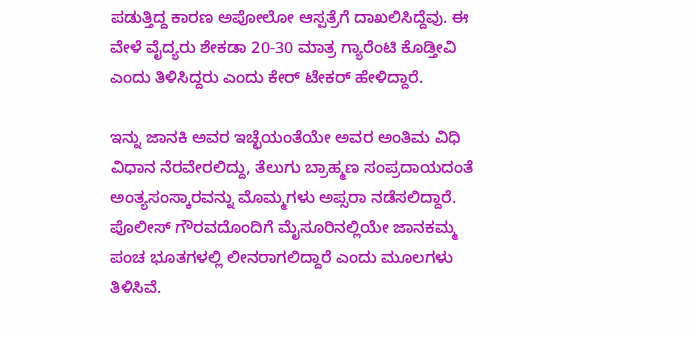ಪಡುತ್ತಿದ್ದ ಕಾರಣ ಅಪೋಲೋ ಆಸ್ಪತ್ರೆಗೆ ದಾಖಲಿಸಿದ್ದೆವು. ಈ ವೇಳೆ ವೈದ್ಯರು ಶೇಕಡಾ 20-30 ಮಾತ್ರ ಗ್ಯಾರೆಂಟಿ ಕೊಡ್ತೀವಿ ಎಂದು ತಿಳಿಸಿದ್ದರು ಎಂದು ಕೇರ್ ಟೇಕರ್ ಹೇಳಿದ್ದಾರೆ.

ಇನ್ನು ಜಾನಕಿ ಅವರ ಇಚ್ಛೆಯಂತೆಯೇ ಅವರ ಅಂತಿಮ ವಿಧಿ ವಿಧಾನ ನೆರವೇರಲಿದ್ದು, ತೆಲುಗು ಬ್ರಾಹ್ಮಣ ಸಂಪ್ರದಾಯದಂತೆ ಅಂತ್ಯಸಂಸ್ಕಾರವನ್ನು ಮೊಮ್ಮಗಳು ಅಪ್ಸರಾ ನಡೆಸಲಿದ್ದಾರೆ. ಪೊಲೀಸ್ ಗೌರವದೊಂದಿಗೆ ಮೈಸೂರಿ‌ನಲ್ಲಿಯೇ ಜಾನಕಮ್ಮ ಪಂಚ ಭೂತಗಳಲ್ಲಿ ಲೀನರಾಗಲಿದ್ದಾರೆ ಎಂದು ಮೂಲಗಳು ತಿಳಿಸಿವೆ.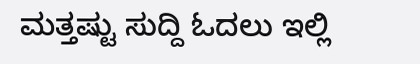ಮತ್ತಷ್ಟು ಸುದ್ದಿ ಓದಲು ಇಲ್ಲಿ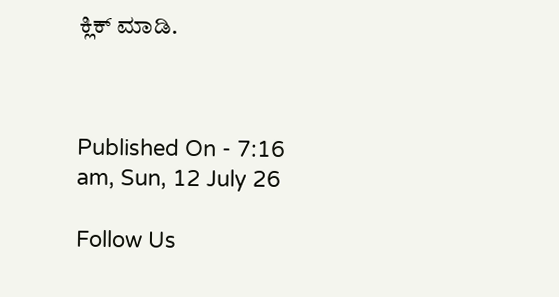ಕ್ಲಿಕ್ ಮಾಡಿ.



Published On - 7:16 am, Sun, 12 July 26

Follow Us